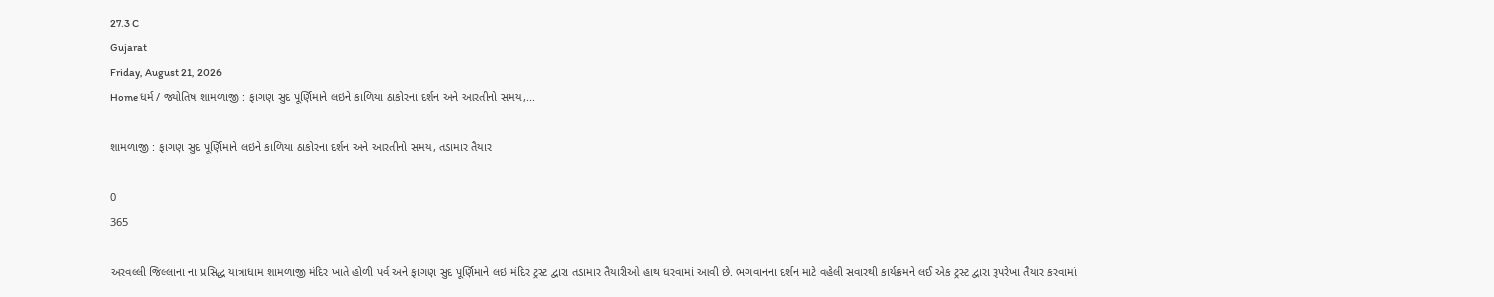27.3 C
Gujarat
Friday, August 21, 2026
Home ધર્મ / જ્યોતિષ શામળાજી : ફાગણ સુદ પૂર્ણિમાને લઇને કાળિયા ઠાકોરના દર્શન અને આરતીનો સમય,...

શામળાજી : ફાગણ સુદ પૂર્ણિમાને લઇને કાળિયા ઠાકોરના દર્શન અને આરતીનો સમય, તડામાર તૈયાર

0
365

અરવલ્લી જિલ્લાના ના પ્રસિદ્ધ યાત્રાધામ શામળાજી મંદિર ખાતે હોળી પર્વ અને ફાગણ સુદ પૂર્ણિમાને લઇ મંદિર ટ્રસ્ટ દ્વારા તડામાર તૈયારીઓ હાથ ધરવામાં આવી છે. ભગવાનના દર્શન માટે વહેલી સવારથી કાર્યક્રમને લઈ એક ટ્રસ્ટ દ્વારા રૂપરેખા તૈયાર કરવામાં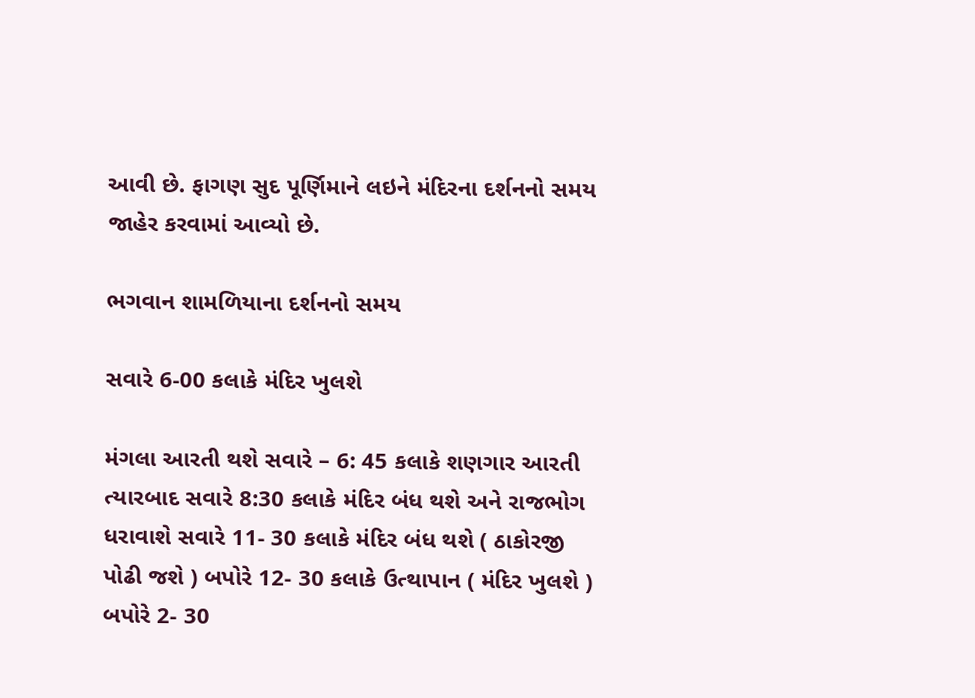આવી છે. ફાગણ સુદ પૂર્ણિમાને લઇને મંદિરના દર્શનનો સમય જાહેર કરવામાં આવ્યો છે.

ભગવાન શામળિયાના દર્શનનો સમય

સવારે 6-00 કલાકે મંદિર ખુલશે

મંગલા આરતી થશે સવારે – 6: 45 કલાકે શણગાર આરતી ત્યારબાદ સવારે 8:30 કલાકે મંદિર બંધ થશે અને રાજભોગ ધરાવાશે સવારે 11- 30 કલાકે મંદિર બંધ થશે ( ઠાકોરજી પોઢી જશે ) બપોરે 12- 30 કલાકે ઉત્થાપાન ( મંદિર ખુલશે ) બપોરે 2- 30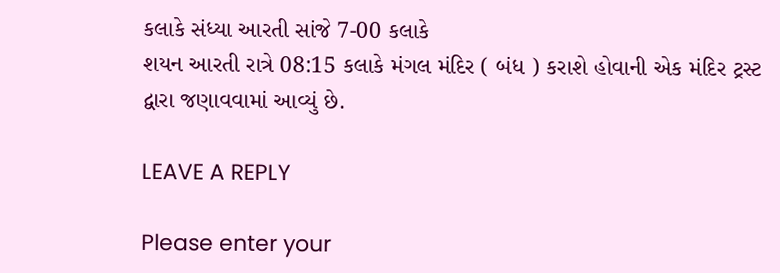કલાકે સંધ્યા આરતી સાંજે 7-00 કલાકે
શયન આરતી રાત્રે 08:15 કલાકે મંગલ મંદિર ( બંધ ) કરાશે હોવાની એક મંદિર ટ્રસ્ટ દ્વારા જણાવવામાં આવ્યું છે.

LEAVE A REPLY

Please enter your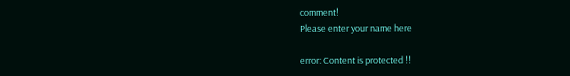comment!
Please enter your name here

error: Content is protected !!